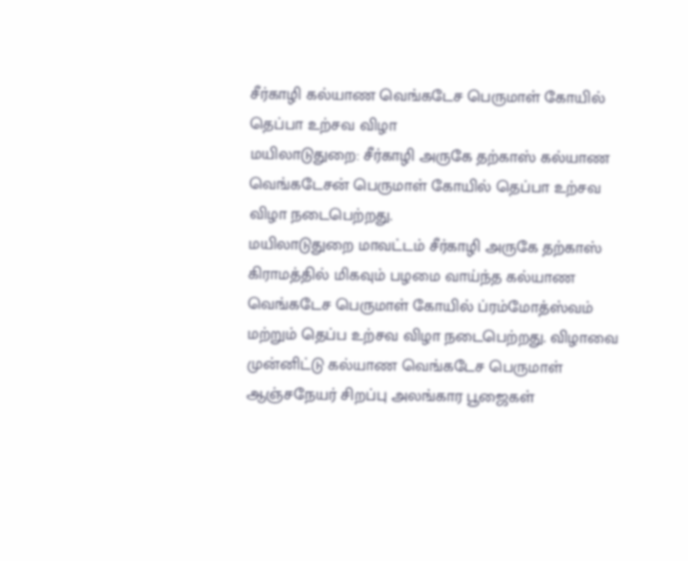சீர்காழி கல்யாண வெங்கடேச பெருமாள் கோயில் தெப்பா உற்சவ விழா
மயிலாடுதுறை: சீர்காழி அருகே தற்காஸ் கல்யாண வெங்கடேசன் பெருமாள் கோயில் தெப்பா உற்சவ விழா நடைபெற்றது.
மயிலாடுதுறை மாவட்டம் சீர்காழி அருகே தற்காஸ் கிராமத்தில் மிகவும் பழமை வாய்ந்த கல்யாண வெங்கடேச பெருமாள் கோயில் ப்ரம்மோத்ஸ்வம் மற்றும் தெப்ப உற்சவ விழா நடைபெற்றது. விழாவை முன்னிட்டு கல்யாண வெங்கடேச பெருமாள் ஆஞ்சநேயர் சிறப்பு அலங்கார பூஜைகள்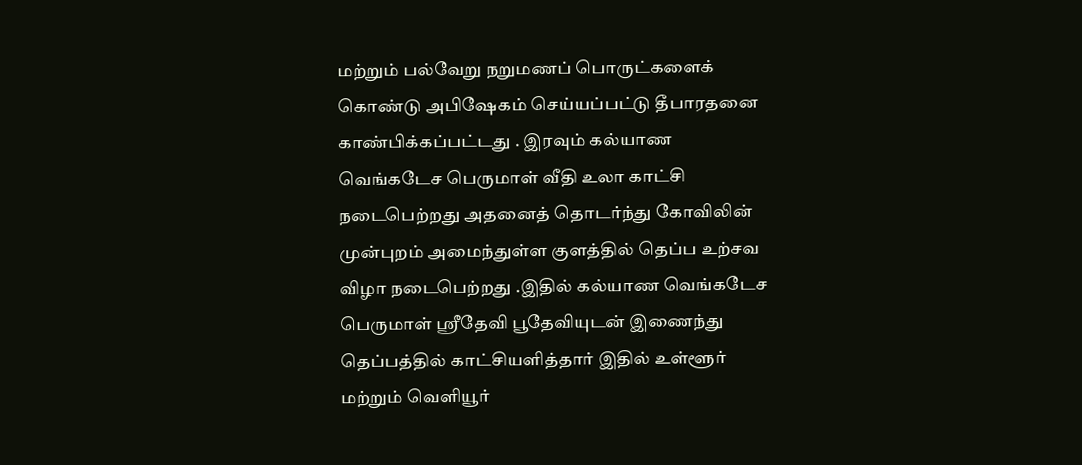மற்றும் பல்வேறு நறுமணப் பொருட்களைக் கொண்டு அபிஷேகம் செய்யப்பட்டு தீபாரதனை காண்பிக்கப்பட்டது . இரவும் கல்யாண வெங்கடேச பெருமாள் வீதி உலா காட்சி நடைபெற்றது அதனைத் தொடர்ந்து கோவிலின் முன்புறம் அமைந்துள்ள குளத்தில் தெப்ப உற்சவ விழா நடைபெற்றது .இதில் கல்யாண வெங்கடேச பெருமாள் ஸ்ரீதேவி பூதேவியுடன் இணைந்து தெப்பத்தில் காட்சியளித்தார் இதில் உள்ளூர் மற்றும் வெளியூர்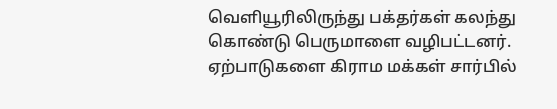வெளியூரிலிருந்து பக்தர்கள் கலந்து கொண்டு பெருமாளை வழிபட்டனர். ஏற்பாடுகளை கிராம மக்கள் சார்பில்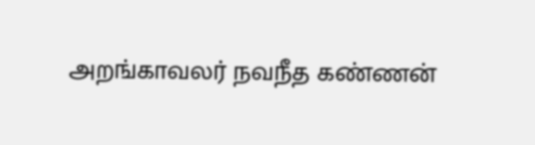அறங்காவலர் நவநீத கண்ணன்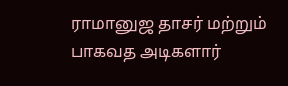ராமானுஜ தாசர் மற்றும் பாகவத அடிகளார்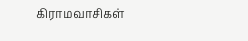கிராமவாசிகள்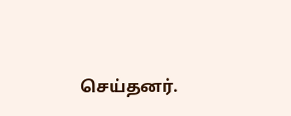செய்தனர்.